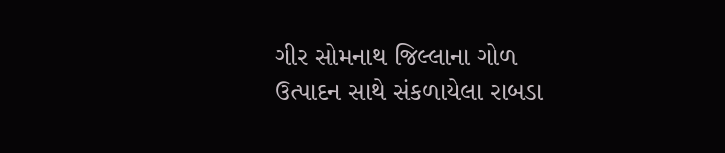ગીર સોમનાથ જિલ્લાના ગોળ ઉત્પાદન સાથે સંકળાયેલા રાબડા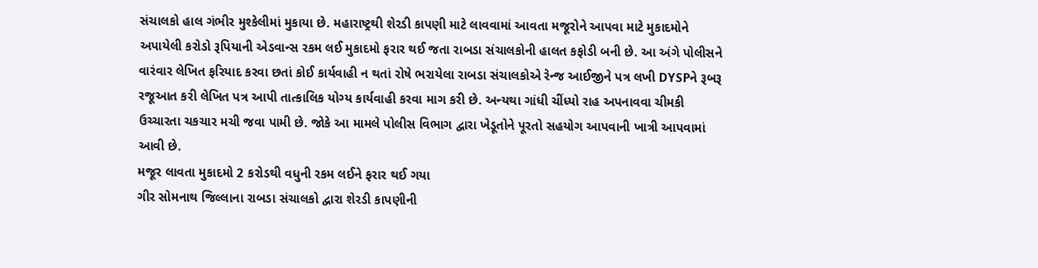સંચાલકો હાલ ગંભીર મુશ્કેલીમાં મુકાયા છે. મહારાષ્ટ્રથી શેરડી કાપણી માટે લાવવામાં આવતા મજૂરોને આપવા માટે મુકાદમોને અપાયેલી કરોડો રૂપિયાની એડવાન્સ રકમ લઈ મુકાદમો ફરાર થઈ જતા રાબડા સંચાલકોની હાલત કફોડી બની છે. આ અંગે પોલીસને વારંવાર લેખિત ફરિયાદ કરવા છતાં કોઈ કાર્યવાહી ન થતાં રોષે ભરાયેલા રાબડા સંચાલકોએ રેન્જ આઈજીને પત્ર લખી DYSPને રૂબરૂ રજૂઆત કરી લેખિત પત્ર આપી તાત્કાલિક યોગ્ય કાર્યવાહી કરવા માગ કરી છે. અન્યથા ગાંધી ચીંધ્યો રાહ અપનાવવા ચીમકી ઉચ્ચારતા ચકચાર મચી જવા પામી છે. જોકે આ મામલે પોલીસ વિભાગ દ્વારા ખેડૂતોને પૂરતો સહયોગ આપવાની ખાત્રી આપવામાં આવી છે.
મજૂર લાવતા મુકાદમો 2 કરોડથી વધુની રકમ લઈને ફરાર થઈ ગયા
ગીર સોમનાથ જિલ્લાના રાબડા સંચાલકો દ્વારા શેરડી કાપણીની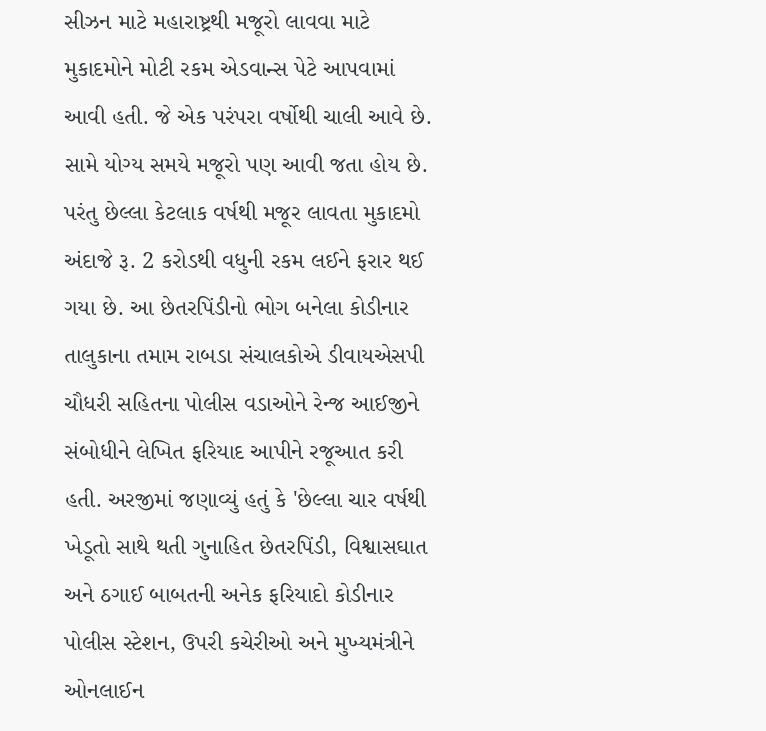સીઝન માટે મહારાષ્ટ્રથી મજૂરો લાવવા માટે મુકાદમોને મોટી રકમ એડવાન્સ પેટે આપવામાં આવી હતી. જે એક પરંપરા વર્ષોથી ચાલી આવે છે. સામે યોગ્ય સમયે મજૂરો પણ આવી જતા હોય છે. પરંતુ છેલ્લા કેટલાક વર્ષથી મજૂર લાવતા મુકાદમો અંદાજે રૂ. 2 કરોડથી વધુની રકમ લઈને ફરાર થઈ ગયા છે. આ છેતરપિંડીનો ભોગ બનેલા કોડીનાર તાલુકાના તમામ રાબડા સંચાલકોએ ડીવાયએસપી ચૌધરી સહિતના પોલીસ વડાઓને રેન્જ આઈજીને સંબોધીને લેખિત ફરિયાદ આપીને રજૂઆત કરી હતી. અરજીમાં જણાવ્યું હતું કે 'છેલ્લા ચાર વર્ષથી ખેડૂતો સાથે થતી ગુનાહિત છેતરપિંડી, વિશ્વાસઘાત અને ઠગાઈ બાબતની અનેક ફરિયાદો કોડીનાર પોલીસ સ્ટેશન, ઉપરી કચેરીઓ અને મુખ્યમંત્રીને ઓનલાઈન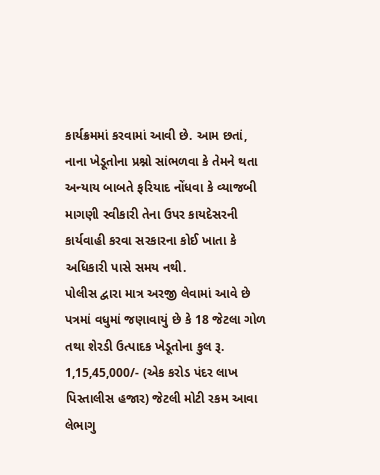કાર્યક્રમમાં કરવામાં આવી છે. આમ છતાં, નાના ખેડૂતોના પ્રશ્નો સાંભળવા કે તેમને થતા અન્યાય બાબતે ફરિયાદ નોંધવા કે વ્યાજબી માગણી સ્વીકારી તેના ઉપર કાયદેસરની કાર્યવાહી કરવા સરકારના કોઈ ખાતા કે અધિકારી પાસે સમય નથી.
પોલીસ દ્વારા માત્ર અરજી લેવામાં આવે છે
પત્રમાં વધુમાં જણાવાયું છે કે 18 જેટલા ગોળ તથા શેરડી ઉત્પાદક ખેડૂતોના કુલ રૂ. 1,15,45,000/- (એક કરોડ પંદર લાખ પિસ્તાલીસ હજાર) જેટલી મોટી રકમ આવા લેભાગુ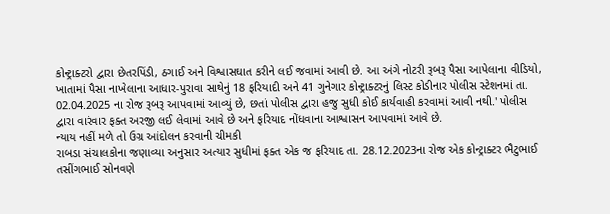કોન્ટ્રાક્ટરો દ્વારા છેતરપિંડી, ઠગાઈ અને વિશ્વાસઘાત કરીને લઈ જવામાં આવી છે. આ અંગે નોટરી રૂબરૂ પૈસા આપેલાના વીડિયો, ખાતામાં પૈસા નાખેલાના આધાર-પુરાવા સાથેનું 18 ફરિયાદી અને 41 ગુનેગાર કોન્ટ્રાક્ટરનું લિસ્ટ કોડીનાર પોલીસ સ્ટેશનમાં તા. 02.04.2025 ના રોજ રૂબરૂ આપવામાં આવ્યું છે, છતાં પોલીસ દ્વારા હજુ સુધી કોઈ કાર્યવાહી કરવામાં આવી નથી.' પોલીસ દ્વારા વારંવાર ફક્ત અરજી લઈ લેવામાં આવે છે અને ફરિયાદ નોંધવાના આશ્વાસન આપવામાં આવે છે.
ન્યાય નહીં મળે તો ઉગ્ર આંદોલન કરવાની ચીમકી
રાબડા સંચાલકોના જણાવ્યા અનુસાર અત્યાર સુધીમાં ફક્ત એક જ ફરિયાદ તા. 28.12.2023ના રોજ એક કોન્ટ્રાક્ટર ભૈટુભાઈ તસીંગભાઈ સોનવણે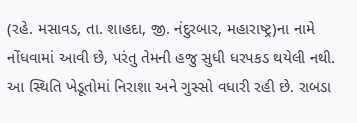(રહે. મસાવડ, તા. શાહદા, જી. નંદુરબાર, મહારાષ્ટ્ર)ના નામે નોંધવામાં આવી છે, પરંતુ તેમની હજુ સુધી ધરપકડ થયેલી નથી. આ સ્થિતિ ખેડૂતોમાં નિરાશા અને ગુસ્સો વધારી રહી છે. રાબડા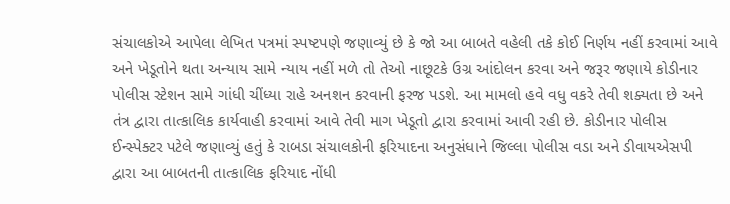સંચાલકોએ આપેલા લેખિત પત્રમાં સ્પષ્ટપણે જણાવ્યું છે કે જો આ બાબતે વહેલી તકે કોઈ નિર્ણય નહીં કરવામાં આવે અને ખેડૂતોને થતા અન્યાય સામે ન્યાય નહીં મળે તો તેઓ નાછૂટકે ઉગ્ર આંદોલન કરવા અને જરૂર જણાયે કોડીનાર પોલીસ સ્ટેશન સામે ગાંધી ચીંધ્યા રાહે અનશન કરવાની ફરજ પડશે. આ મામલો હવે વધુ વકરે તેવી શક્યતા છે અને તંત્ર દ્વારા તાત્કાલિક કાર્યવાહી કરવામાં આવે તેવી માગ ખેડૂતો દ્વારા કરવામાં આવી રહી છે. કોડીનાર પોલીસ ઈન્સ્પેક્ટર પટેલે જણાવ્યું હતું કે રાબડા સંચાલકોની ફરિયાદના અનુસંધાને જિલ્લા પોલીસ વડા અને ડીવાયએસપી દ્વારા આ બાબતની તાત્કાલિક ફરિયાદ નોંધી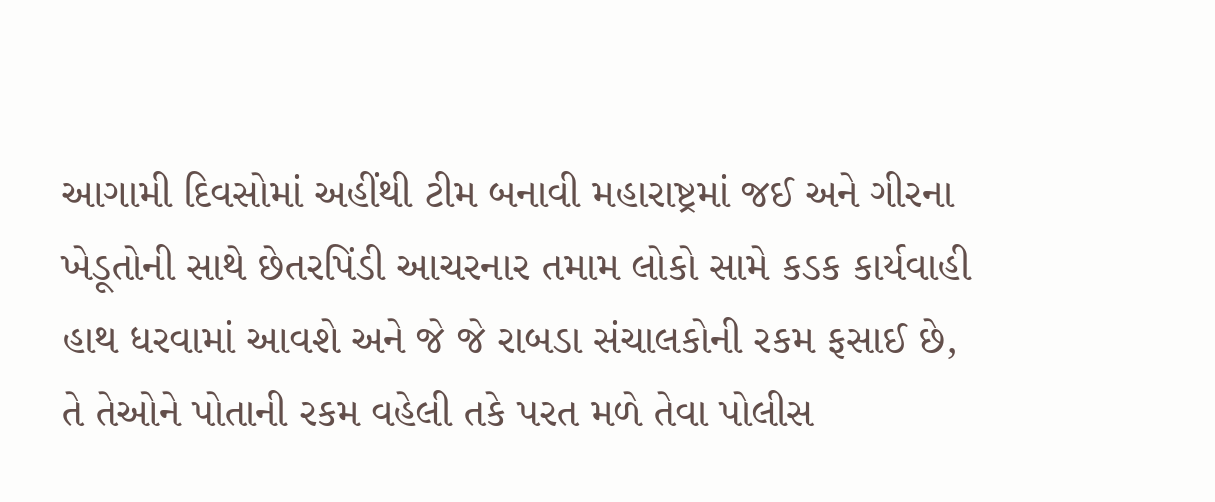આગામી દિવસોમાં અહીંથી ટીમ બનાવી મહારાષ્ટ્રમાં જઈ અને ગીરના ખેડૂતોની સાથે છેતરપિંડી આચરનાર તમામ લોકો સામે કડક કાર્યવાહી હાથ ધરવામાં આવશે અને જે જે રાબડા સંચાલકોની રકમ ફસાઈ છે, તે તેઓને પોતાની રકમ વહેલી તકે પરત મળે તેવા પોલીસ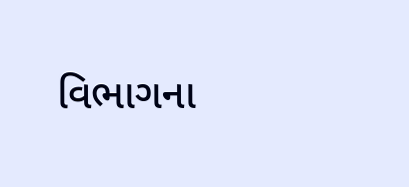વિભાગના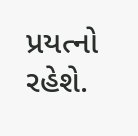પ્રયત્નો રહેશે.